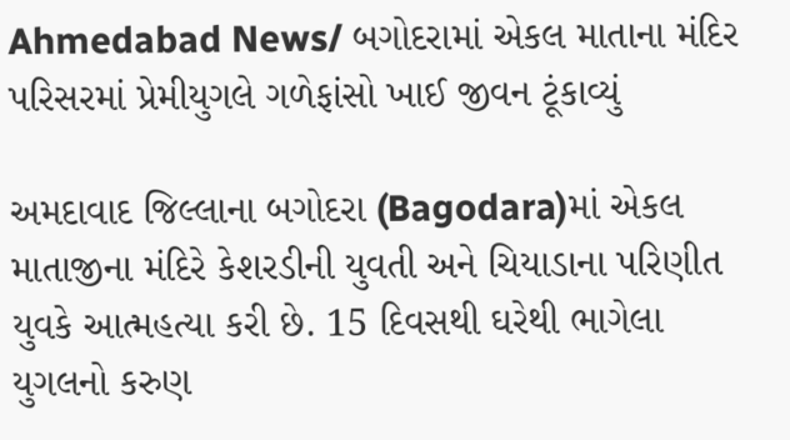Ahmedabad News/ બગોદરામાં એકલ માતાના મંદિર પરિસરમાં પ્રેમીયુગલે ગળેફાંસો ખાઈ જીવન ટૂંકાવ્યું

અમદાવાદ જિલ્લાના બગોદરા (Bagodara)માં એકલ માતાજીના મંદિરે કેશરડીની યુવતી અને ચિયાડાના પરિણીત યુવકે આત્મહત્યા કરી છે. 15 દિવસથી ઘરેથી ભાગેલા યુગલનો કરુણ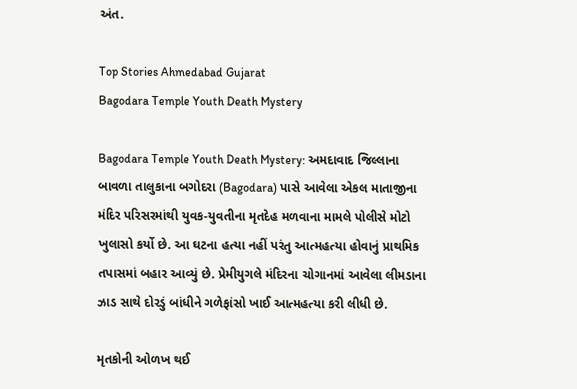અંત.

Top Stories Ahmedabad Gujarat
Bagodara Temple Youth Death Mystery

Bagodara Temple Youth Death Mystery: અમદાવાદ જિલ્લાના બાવળા તાલુકાના બગોદરા (Bagodara) પાસે આવેલા એકલ માતાજીના મંદિર પરિસરમાંથી યુવક-યુવતીના મૃતદેહ મળવાના મામલે પોલીસે મોટો ખુલાસો કર્યો છે. આ ઘટના હત્યા નહીં પરંતુ આત્મહત્યા હોવાનું પ્રાથમિક તપાસમાં બહાર આવ્યું છે. પ્રેમીયુગલે મંદિરના ચોગાનમાં આવેલા લીમડાના ઝાડ સાથે દોરડું બાંધીને ગળેફાંસો ખાઈ આત્મહત્યા કરી લીધી છે.

મૃતકોની ઓળખ થઈ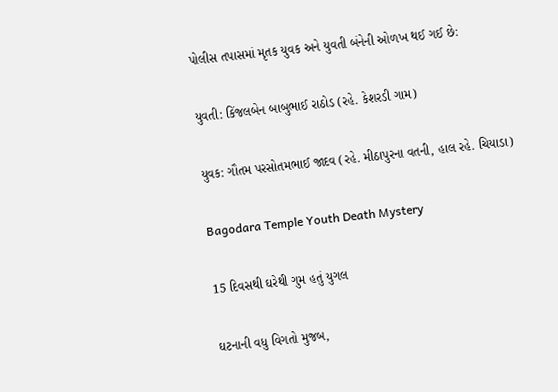પોલીસ તપાસમાં મૃતક યુવક અને યુવતી બંનેની ઓળખ થઈ ગઈ છે:

યુવતી: કિંજલબેન બાબુભાઈ રાઠોડ (રહે. કેશરડી ગામ)

યુવક: ગૌતમ પરસોતમભાઈ જાદવ (રહે. મીઠાપુરના વતની, હાલ રહે. ચિયાડા)

Bagodara Temple Youth Death Mystery

15 દિવસથી ઘરેથી ગુમ હતું યુગલ

ઘટનાની વધુ વિગતો મુજબ,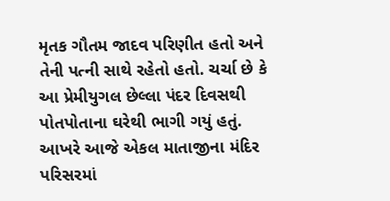મૃતક ગૌતમ જાદવ પરિણીત હતો અને તેની પત્ની સાથે રહેતો હતો. ચર્ચા છે કે આ પ્રેમીયુગલ છેલ્લા પંદર દિવસથી પોતપોતાના ઘરેથી ભાગી ગયું હતું. આખરે આજે એકલ માતાજીના મંદિર પરિસરમાં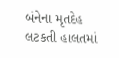બંનેના મૃતદેહ લટકતી હાલતમાં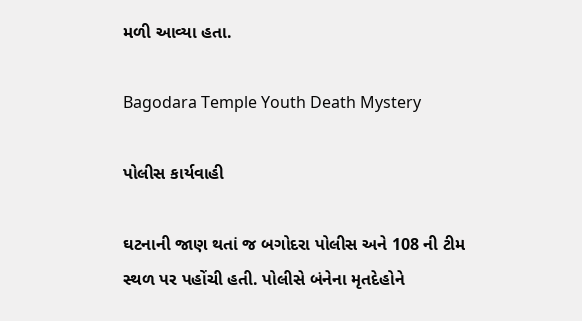મળી આવ્યા હતા.

Bagodara Temple Youth Death Mystery

પોલીસ કાર્યવાહી

ઘટનાની જાણ થતાં જ બગોદરા પોલીસ અને 108 ની ટીમ સ્થળ પર પહોંચી હતી. પોલીસે બંનેના મૃતદેહોને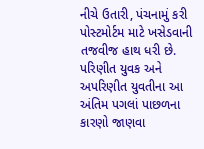નીચે ઉતારી, પંચનામું કરી પોસ્ટમોર્ટમ માટે ખસેડવાની તજવીજ હાથ ધરી છે. પરિણીત યુવક અને અપરિણીત યુવતીના આ અંતિમ પગલાં પાછળના કારણો જાણવા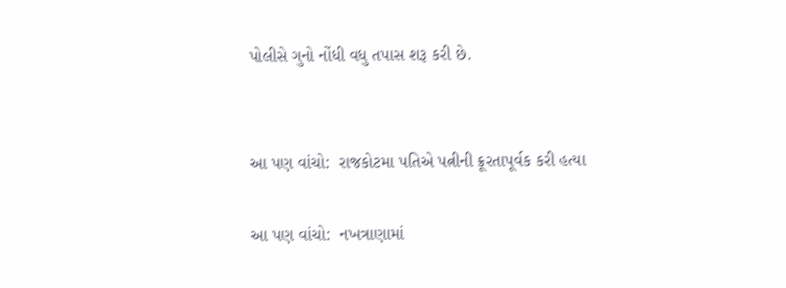પોલીસે ગુનો નોંધી વધુ તપાસ શરૂ કરી છે.


આ પણ વાંચો:  રાજકોટમા પતિએ પત્નીની ક્રૂરતાપૂર્વક કરી હત્યા

આ પણ વાંચો:  નખત્રાણામાં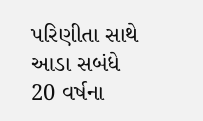પરિણીતા સાથે આડા સબંધે 20 વર્ષના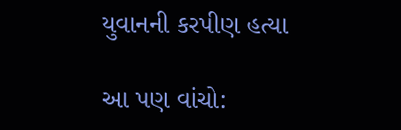યુવાનની કરપીણ હત્યા

આ પણ વાંચો: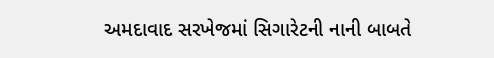અમદાવાદ સરખેજમાં સિગારેટની નાની બાબતે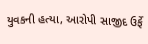યુવકની હત્યા, આરોપી સાજીદ ઉર્ફે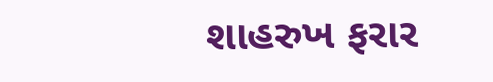શાહરુખ ફરાર